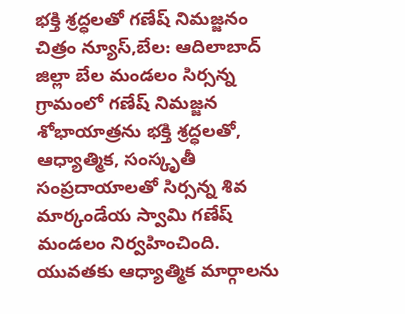భక్తి శ్రద్ధలతో గణేష్ నిమజ్జనం
చిత్రం న్యూస్,బేల: ఆదిలాబాద్ జిల్లా బేల మండలం సిర్సన్న గ్రామంలో గణేష్ నిమజ్జన శోభాయాత్రను భక్తి శ్రద్ధలతో, ఆధ్యాత్మిక, సంస్కృతీ సంప్రదాయాలతో సిర్సన్న శివ మార్కండేయ స్వామి గణేష్ మండలం నిర్వహించింది. యువతకు ఆధ్యాత్మిక మార్గాలను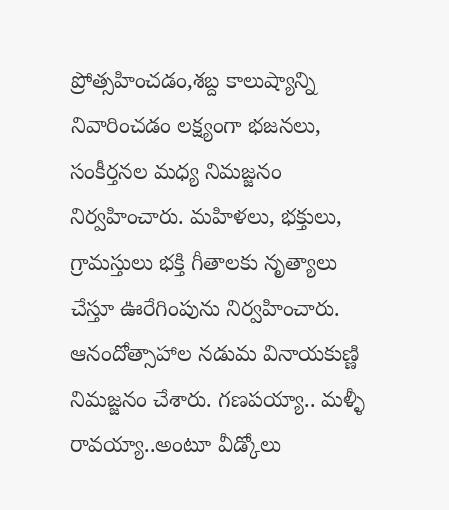ప్రోత్సహించడం,శబ్ద కాలుష్యాన్ని నివారించడం లక్ష్యంగా భజనలు, సంకీర్తనల మధ్య నిమజ్జనం నిర్వహించారు. మహిళలు, భక్తులు, గ్రామస్తులు భక్తి గీతాలకు నృత్యాలు చేస్తూ ఊరేగింపును నిర్వహించారు. ఆనందోత్సాహాల నడుమ వినాయకుణ్ణి నిమజ్జనం చేశారు. గణపయ్యా.. మళ్ళీ రావయ్యా..అంటూ వీడ్కోలు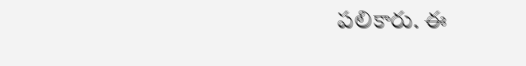పలికారు. ఈ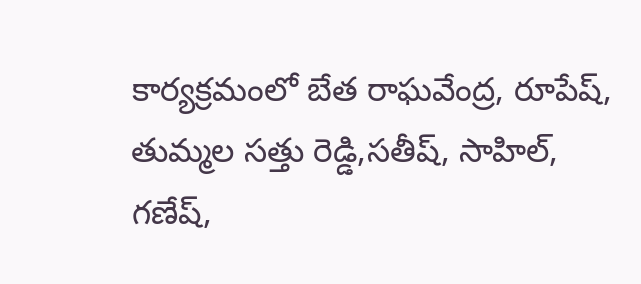కార్యక్రమంలో బేత రాఘవేంద్ర, రూపేష్, తుమ్మల సత్తు రెడ్డి,సతీష్, సాహిల్, గణేష్,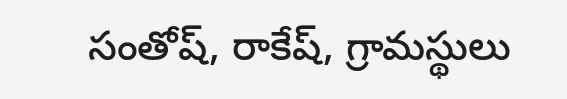సంతోష్, రాకేష్, గ్రామస్థులు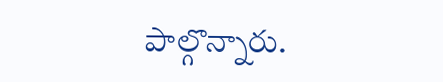పాల్గొన్నారు.